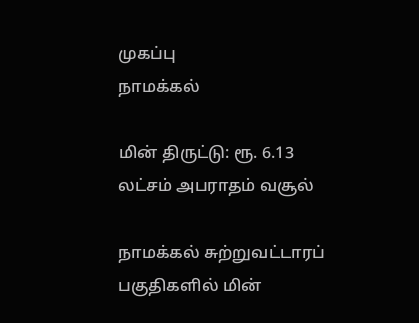முகப்பு
நாமக்கல்

மின் திருட்டு: ரூ. 6.13 லட்சம் அபராதம் வசூல்

நாமக்கல் சுற்றுவட்டாரப் பகுதிகளில் மின்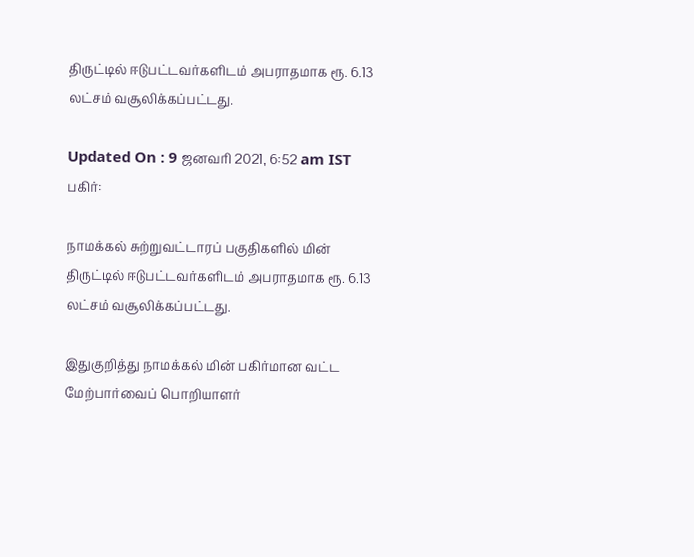திருட்டில் ஈடுபட்டவர்களிடம் அபராதமாக ரூ. 6.13 லட்சம் வசூலிக்கப்பட்டது.

Updated On : 9 ஜனவரி 2021, 6:52 am IST
பகிர்:

நாமக்கல் சுற்றுவட்டாரப் பகுதிகளில் மின் திருட்டில் ஈடுபட்டவர்களிடம் அபராதமாக ரூ. 6.13 லட்சம் வசூலிக்கப்பட்டது.

இதுகுறித்து நாமக்கல் மின் பகிர்மான வட்ட மேற்பார்வைப் பொறியாளர்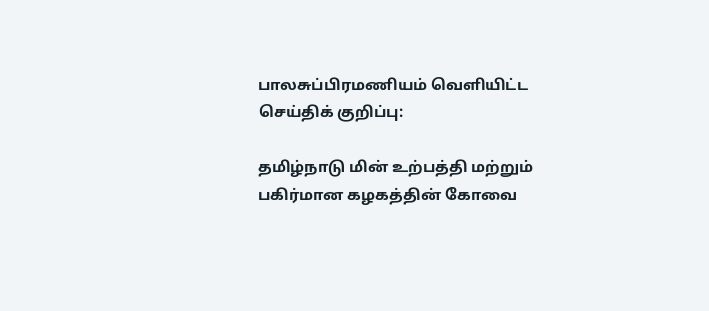பாலசுப்பிரமணியம் வெளியிட்ட செய்திக் குறிப்பு:

தமிழ்நாடு மின் உற்பத்தி மற்றும் பகிர்மான கழகத்தின் கோவை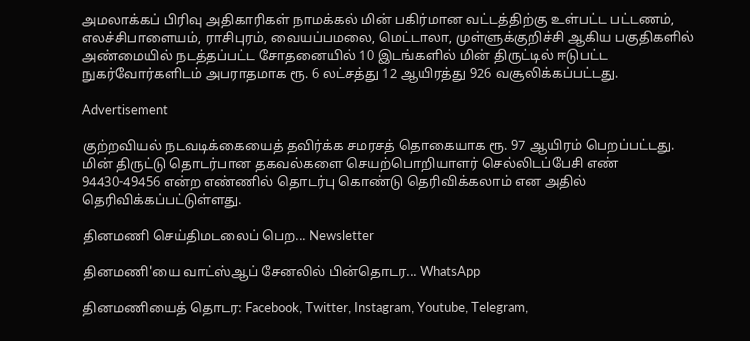அமலாக்கப் பிரிவு அதிகாரிகள் நாமக்கல் மின் பகிர்மான வட்டத்திற்கு உள்பட்ட பட்டணம், எலச்சிபாளையம், ராசிபுரம், வையப்பமலை, மெட்டாலா, முள்ளுக்குறிச்சி ஆகிய பகுதிகளில் அண்மையில் நடத்தப்பட்ட சோதனையில் 10 இடங்களில் மின் திருட்டில் ஈடுபட்ட நுகர்வோர்களிடம் அபராதமாக ரூ. 6 லட்சத்து 12 ஆயிரத்து 926 வசூலிக்கப்பட்டது.

Advertisement

குற்றவியல் நடவடிக்கையைத் தவிர்க்க சமரசத் தொகையாக ரூ. 97 ஆயிரம் பெறப்பட்டது. மின் திருட்டு தொடர்பான தகவல்களை செயற்பொறியாளர் செல்லிடப்பேசி எண் 94430-49456 என்ற எண்ணில் தொடர்பு கொண்டு தெரிவிக்கலாம் என அதில் தெரிவிக்கப்பட்டுள்ளது.

தினமணி செய்திமடலைப் பெற... Newsletter

தினமணி'யை வாட்ஸ்ஆப் சேனலில் பின்தொடர... WhatsApp

தினமணியைத் தொடர: Facebook, Twitter, Instagram, Youtube, Telegram,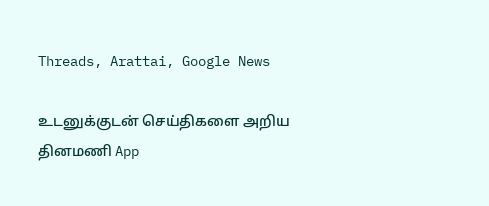Threads, Arattai, Google News

உடனுக்குடன் செய்திகளை அறிய தினமணி App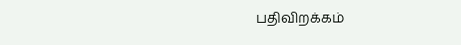பதிவிறக்கம்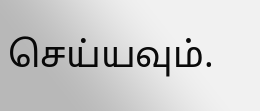செய்யவும்.